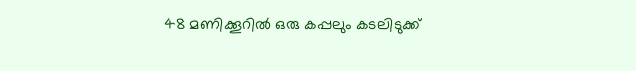48 മണിക്കൂറിൽ ഒരു കപ്പലും കടലിടുക്ക്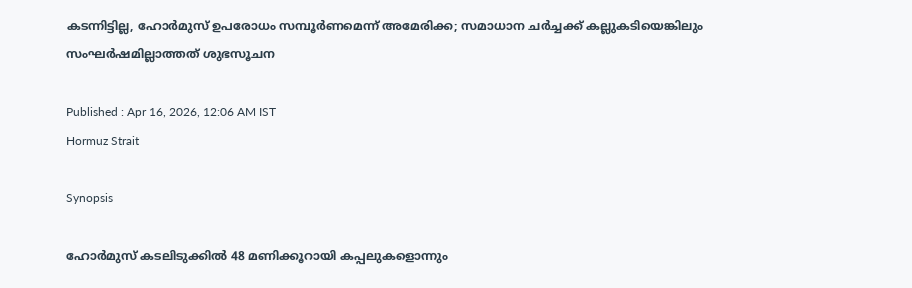കടന്നിട്ടില്ല, ഹോർമുസ് ഉപരോധം സമ്പൂർണമെന്ന് അമേരിക്ക; സമാധാന ചർച്ചക്ക് കല്ലുകടിയെങ്കിലും സംഘർഷമില്ലാത്തത് ശുഭസൂചന

Published : Apr 16, 2026, 12:06 AM IST
Hormuz Strait

Synopsis

ഹോർമുസ് കടലിടുക്കിൽ 48 മണിക്കൂറായി കപ്പലുകളൊന്നും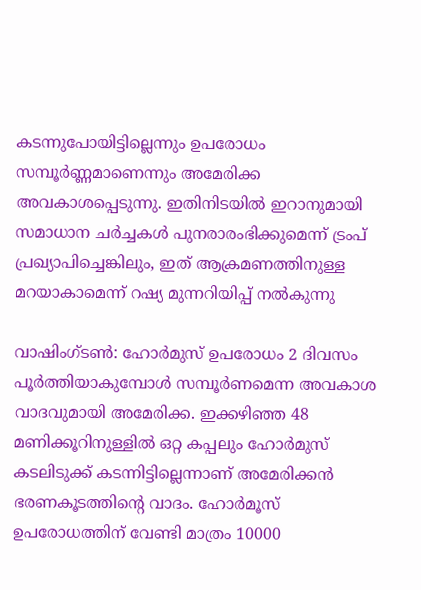കടന്നുപോയിട്ടില്ലെന്നും ഉപരോധം സമ്പൂർണ്ണമാണെന്നും അമേരിക്ക അവകാശപ്പെടുന്നു. ഇതിനിടയിൽ ഇറാനുമായി സമാധാന ചർച്ചകൾ പുനരാരംഭിക്കുമെന്ന് ട്രംപ് പ്രഖ്യാപിച്ചെങ്കിലും, ഇത് ആക്രമണത്തിനുള്ള മറയാകാമെന്ന് റഷ്യ മുന്നറിയിപ്പ് നൽകുന്നു

വാഷിംഗ്ടൺ: ഹോർമുസ് ഉപരോധം 2 ദിവസം പൂർത്തിയാകുമ്പോൾ സമ്പൂർണമെന്ന അവകാശ വാദവുമായി അമേരിക്ക. ഇക്കഴിഞ്ഞ 48 മണിക്കൂറിനുള്ളിൽ ഒറ്റ കപ്പലും ഹോർമുസ് കടലിടുക്ക് കടന്നിട്ടില്ലെന്നാണ് അമേരിക്കൻ ഭരണകൂടത്തിന്‍റെ വാദം. ഹോർമൂസ് ഉപരോധത്തിന് വേണ്ടി മാത്രം 10000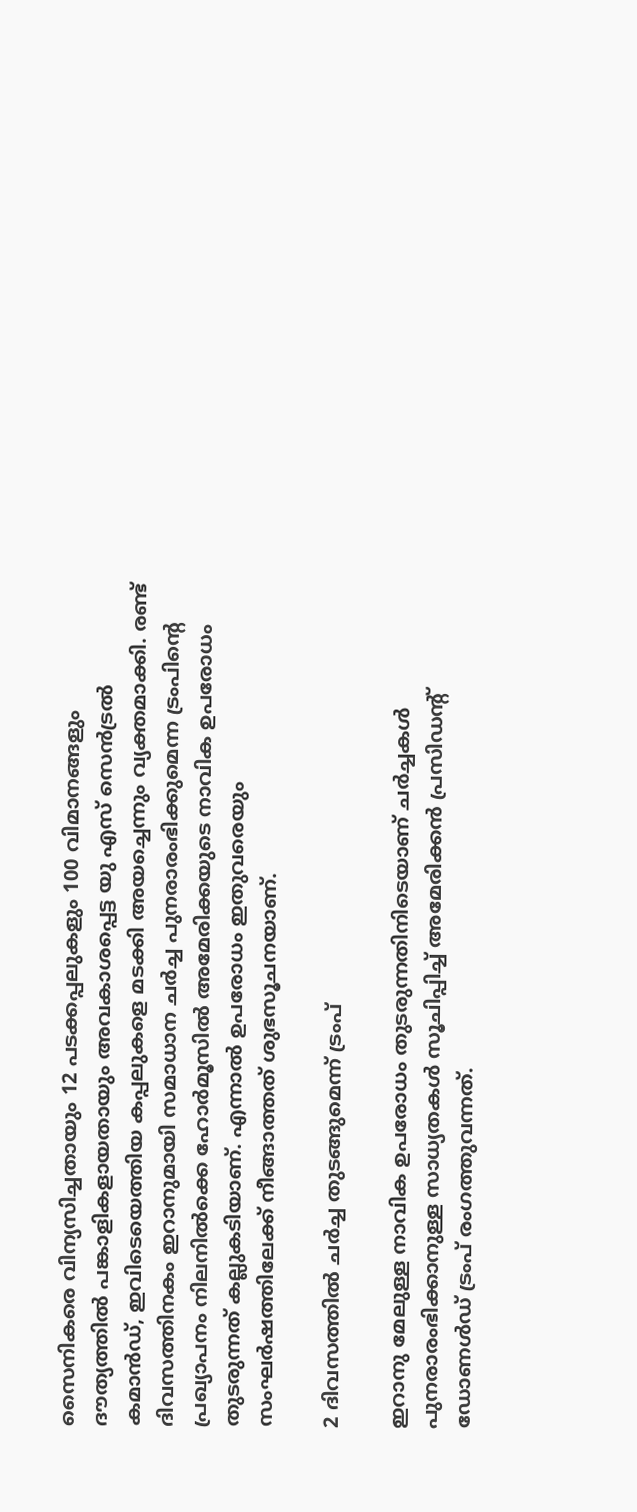സൈനികരെ വിന്യസിച്ചതായും 12 പടക്കപ്പലുകളും 100 വിമാനങ്ങളും ദൗത്യത്തിൽ പങ്കാളികളായതായും അവകാശപ്പെട്ട യു എസ് സെൻട്രൽ കമാൻഡ്, ഇവിടെയെത്തിയ കപ്പലുകളെ മടക്കി അയച്ചെന്നും വ്യക്തമാക്കി. രണ്ട് ദിവസത്തിനകം ഇറാനുമായി സമാധാന ചർച്ച പുനരാരംഭിക്കുമെന്ന ട്രംപിന്‍റെ പ്രഖ്യാപനം നിലനിൽക്കെ ഹോർമൂസിൽ അമേരിക്കയുടെ നാവിക ഉപരോധം തുടരുന്നത് കല്ലുകടിയാണ്. എന്നാൽ ഉപരോധം ഇതുവരെയും സംഘർഷത്തിലേക്ക് നീങ്ങാത്തത് ശുഭസൂചനയാണ്.

2 ദിവസത്തിൽ ചർച്ച തുടങ്ങുമെന്ന് ട്രംപ്

ഇറാനു മേലുള്ള നാവിക ഉപരോധം തുടരുന്നതിനിടെയാണ് ചർച്ചകൾ പുനരാരംഭിക്കാനുള്ള സാധ്യതകൾ സൂചിപ്പിച്ച് അമേരിക്കൻ പ്രസിഡന്‍റ് ഡോണൾഡ് ട്രംപ് രംഗത്തുവന്നത്.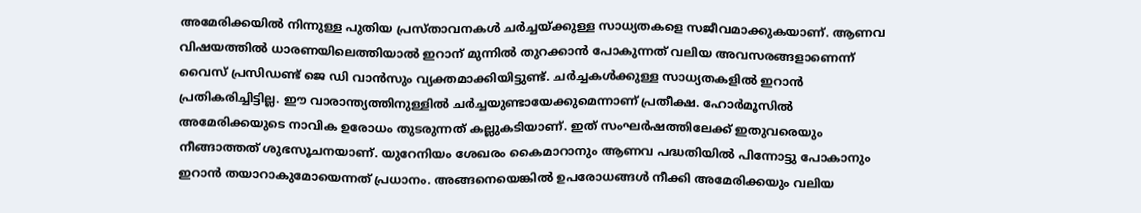അമേരിക്കയിൽ നിന്നുള്ള പുതിയ പ്രസ്താവനകൾ ചർച്ചയ്ക്കുള്ള സാധ്യതകളെ സജീവമാക്കുകയാണ്. ആണവ വിഷയത്തിൽ ധാരണയിലെത്തിയാൽ ഇറാന് മുന്നിൽ തുറക്കാൻ പോകുന്നത് വലിയ അവസരങ്ങളാണെന്ന് വൈസ് പ്രസിഡണ്ട് ജെ ഡി വാൻസും വ്യക്തമാക്കിയിട്ടുണ്ട്. ചർച്ചകൾക്കുള്ള സാധ്യതകളിൽ ഇറാൻ പ്രതികരിച്ചിട്ടില്ല. ഈ വാരാന്ത്യത്തിനുള്ളിൽ ചർച്ചയുണ്ടായേക്കുമെന്നാണ് പ്രതീക്ഷ. ഹോർമൂസിൽ അമേരിക്കയുടെ നാവിക ഉരോധം തുടരുന്നത് കല്ലുകടിയാണ്. ഇത് സംഘർഷത്തിലേക്ക് ഇതുവരെയും നീങ്ങാത്തത് ശുഭസൂചനയാണ്. യുറേനിയം ശേഖരം കൈമാറാനും ആണവ പദ്ധതിയിൽ പിന്നോട്ടു പോകാനും ഇറാൻ തയാറാകുമോയെന്നത് പ്രധാനം. അങ്ങനെയെങ്കിൽ ഉപരോധങ്ങൾ നീക്കി അമേരിക്കയും വലിയ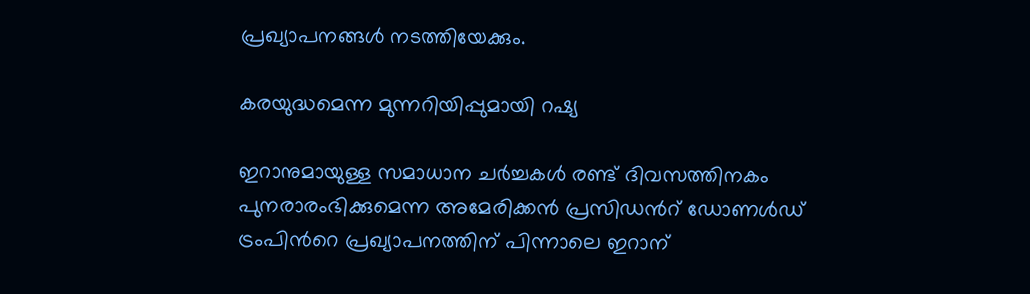പ്രഖ്യാപനങ്ങൾ നടത്തിയേക്കും.

കരയുദ്ധമെന്ന മുന്നറിയിപ്പുമായി റഷ്യ

ഇറാനുമായുള്ള സമാധാന ചർച്ചകൾ രണ്ട് ദിവസത്തിനകം പുനരാരംഭിക്കുമെന്ന അമേരിക്കൻ പ്രസിഡന്‍റ് ഡോണൾഡ് ട്രംപിന്‍റെ പ്രഖ്യാപനത്തിന് പിന്നാലെ ഇറാന്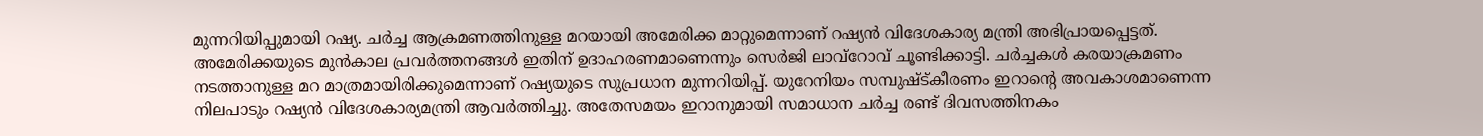മുന്നറിയിപ്പുമായി റഷ്യ. ചർച്ച ആക്രമണത്തിനുള്ള മറയായി അമേരിക്ക മാറ്റുമെന്നാണ് റഷ്യൻ വിദേശകാര്യ മന്ത്രി അഭിപ്രായപ്പെട്ടത്. അമേരിക്കയുടെ മുൻകാല പ്രവർത്തനങ്ങൾ ഇതിന് ഉദാഹരണമാണെന്നും സെർജി ലാവ്റോവ് ചൂണ്ടിക്കാട്ടി. ചർച്ചകൾ കരയാക്രമണം നടത്താനുള്ള മറ മാത്രമായിരിക്കുമെന്നാണ് റഷ്യയുടെ സുപ്രധാന മുന്നറിയിപ്പ്. യുറേനിയം സമ്പുഷ്ട്കീരണം ഇറാന്റെ അവകാശമാണെന്ന നിലപാടും റഷ്യൻ വിദേശകാര്യമന്ത്രി ആവർത്തിച്ചു. അതേസമയം ഇറാനുമായി സമാധാന ചർച്ച രണ്ട് ദിവസത്തിനകം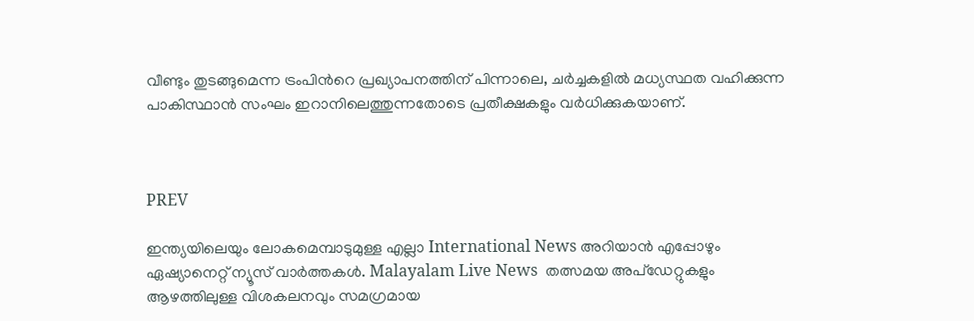വീണ്ടും തുടങ്ങുമെന്ന ട്രംപിന്‍റെ പ്രഖ്യാപനത്തിന് പിന്നാലെ, ചർച്ചകളിൽ മധ്യസ്ഥത വഹിക്കുന്ന പാകിസ്ഥാൻ സംഘം ഇറാനിലെത്തുന്നതോടെ പ്രതീക്ഷകളും വർധിക്കുകയാണ്.



PREV

ഇന്ത്യയിലെയും ലോകമെമ്പാടുമുള്ള എല്ലാ International News അറിയാൻ എപ്പോഴും ഏഷ്യാനെറ്റ് ന്യൂസ് വാർത്തകൾ. Malayalam Live News  തത്സമയ അപ്‌ഡേറ്റുകളും ആഴത്തിലുള്ള വിശകലനവും സമഗ്രമായ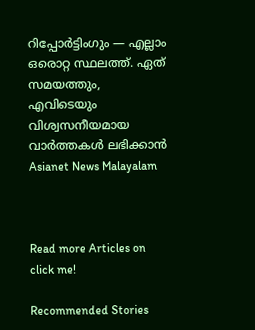റിപ്പോർട്ടിംഗും — എല്ലാം ഒരൊറ്റ സ്ഥലത്ത്. ഏത് സമയത്തും, എവിടെയും വിശ്വസനീയമായ വാർത്തകൾ ലഭിക്കാൻ Asianet News Malayalam



Read more Articles on
click me!

Recommended Stories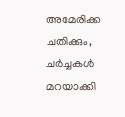അമേരിക്ക ചതിക്കും, ചർച്ചകൾ മറയാക്കി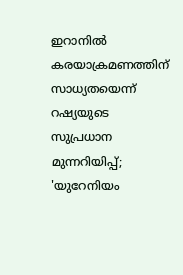ഇറാനിൽ കരയാക്രമണത്തിന് സാധ്യതയെന്ന് റഷ്യയുടെ സുപ്രധാന മുന്നറിയിപ്പ്; 'യുറേനിയം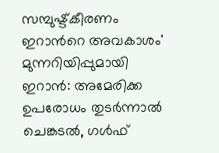സമ്പുഷ്ട്കീരണം ഇറാന്‍റെ അവകാശം'
മുന്നറിയിപ്പുമായി ഇറാൻ: അമേരിക്ക ഉപരോധം തു‌ടർന്നാൽ ചെങ്കടൽ, ഗൾഫ്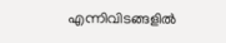എന്നിവിടങ്ങളിൽ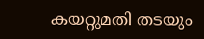കയറ്റുമതി ത‌ടയും